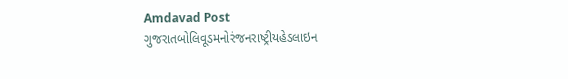Amdavad Post
ગુજરાતબોલિવૂડમનોરંજનરાષ્ટ્રીયહેડલાઇન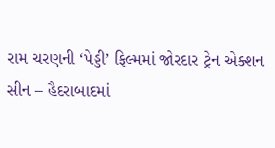રામ ચરણની ‘પેડ્ડી’ ફિલ્મમાં જોરદાર ટ્રેન એક્શન સીન – હૈદરાબાદમાં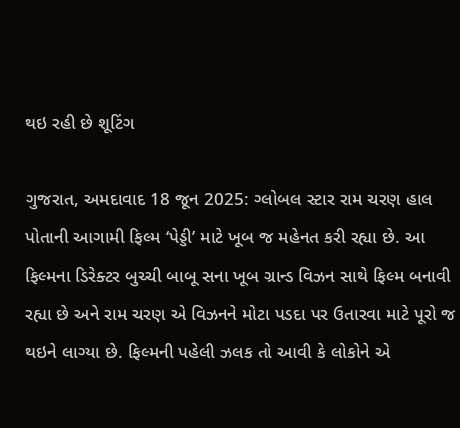થઇ રહી છે શૂટિંગ

ગુજરાત, અમદાવાદ 18 જૂન 2025: ગ્લોબલ સ્ટાર રામ ચરણ હાલ પોતાની આગામી ફિલ્મ ‘પેડ્ડી’ માટે ખૂબ જ મહેનત કરી રહ્યા છે. આ ફિલ્મના ડિરેક્ટર બુચ્ચી બાબૂ સના ખૂબ ગ્રાન્ડ વિઝન સાથે ફિલ્મ બનાવી રહ્યા છે અને રામ ચરણ એ વિઝનને મોટા પડદા પર ઉતારવા માટે પૂરો જ થઇને લાગ્યા છે. ફિલ્મની પહેલી ઝલક તો આવી કે લોકોને એ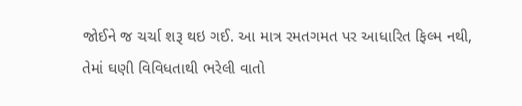જોઈને જ ચર્ચા શરૂ થઇ ગઈ. આ માત્ર રમતગમત પર આધારિત ફિલ્મ નથી, તેમાં ઘણી વિવિધતાથી ભરેલી વાતો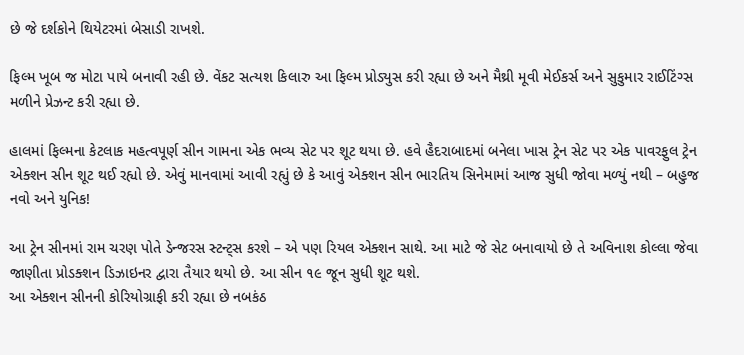છે જે દર્શકોને થિયેટરમાં બેસાડી રાખશે.

ફિલ્મ ખૂબ જ મોટા પાયે બનાવી રહી છે. વેંકટ સત્યશ કિલારુ આ ફિલ્મ પ્રોડ્યુસ કરી રહ્યા છે અને મૈથ્રી મૂવી મેઈકર્સ અને સુકુમાર રાઈટિંગ્સ મળીને પ્રેઝન્ટ કરી રહ્યા છે.

હાલમાં ફિલ્મના કેટલાક મહત્વપૂર્ણ સીન ગામના એક ભવ્ય સેટ પર શૂટ થયા છે. હવે હૈદરાબાદમાં બનેલા ખાસ ટ્રેન સેટ પર એક પાવરફુલ ટ્રેન એક્શન સીન શૂટ થઈ રહ્યો છે. એવું માનવામાં આવી રહ્યું છે કે આવું એક્શન સીન ભારતિય સિનેમામાં આજ સુધી જોવા મળ્યું નથી – બહુજ નવો અને યુનિક!

આ ટ્રેન સીનમાં રામ ચરણ પોતે ડેન્જરસ સ્ટન્ટ્સ કરશે – એ પણ રિયલ એક્શન સાથે. આ માટે જે સેટ બનાવાયો છે તે અવિનાશ કોલ્લા જેવા જાણીતા પ્રોડક્શન ડિઝાઇનર દ્વારા તૈયાર થયો છે. આ સીન ૧૯ જૂન સુધી શૂટ થશે.
આ એક્શન સીનની કોરિયોગ્રાફી કરી રહ્યા છે નબકંઠ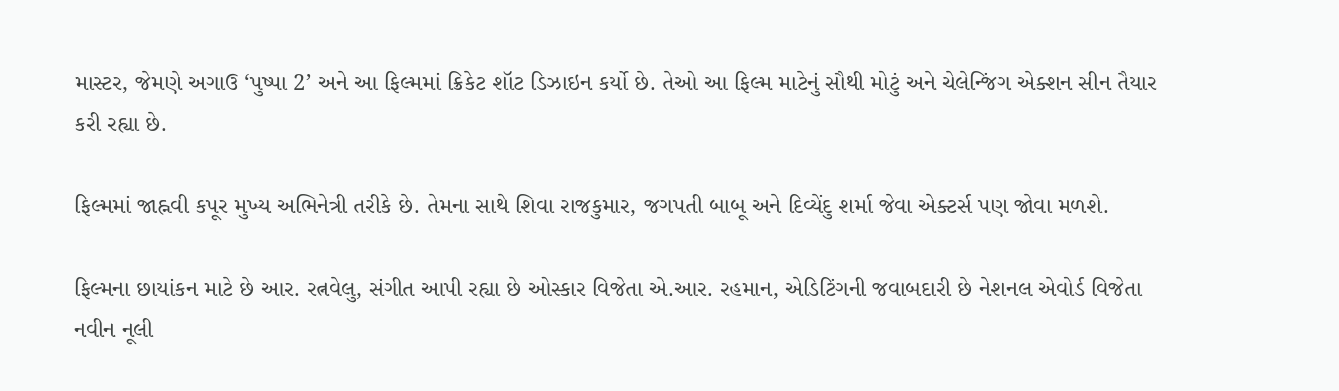માસ્ટર, જેમણે અગાઉ ‘પુષ્પા 2’ અને આ ફિલ્મમાં ક્રિકેટ શૉટ ડિઝાઇન કર્યો છે. તેઓ આ ફિલ્મ માટેનું સૌથી મોટું અને ચેલેન્જિંગ એક્શન સીન તૈયાર કરી રહ્યા છે.

ફિલ્મમાં જાહ્નવી કપૂર મુખ્ય અભિનેત્રી તરીકે છે. તેમના સાથે શિવા રાજકુમાર, જગપતી બાબૂ અને દિવ્યેંદુ શર્મા જેવા એક્ટર્સ પણ જોવા મળશે.

ફિલ્મના છાયાંકન માટે છે આર. રત્નવેલુ, સંગીત આપી રહ્યા છે ઓસ્કાર વિજેતા એ.આર. રહમાન, એડિટિંગની જવાબદારી છે નેશનલ એવોર્ડ વિજેતા નવીન નૂલી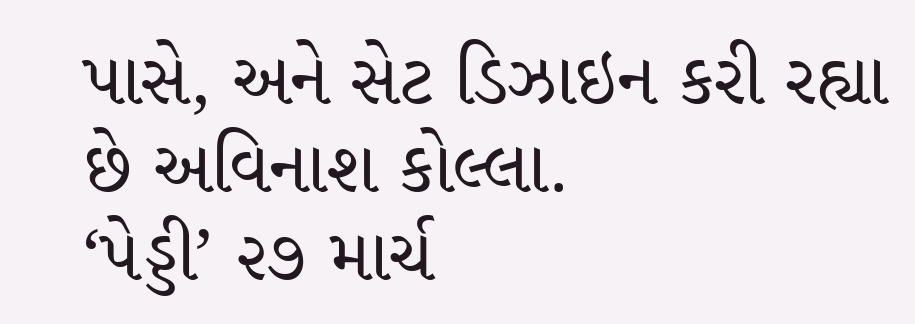પાસે, અને સેટ ડિઝાઇન કરી રહ્યા છે અવિનાશ કોલ્લા.
‘પેડ્ડી’ ૨૭ માર્ચ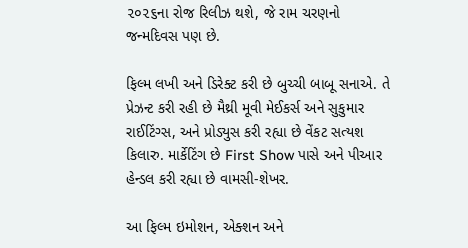૨૦૨૬ના રોજ રિલીઝ થશે, જે રામ ચરણનો જન્મદિવસ પણ છે.

ફિલ્મ લખી અને ડિરેક્ટ કરી છે બુચ્ચી બાબૂ સનાએ. તે પ્રેઝન્ટ કરી રહી છે મૈથ્રી મૂવી મેઈકર્સ અને સુકુમાર રાઈટિંગ્સ, અને પ્રોડ્યુસ કરી રહ્યા છે વેંકટ સત્યશ કિલારુ. માર્કેટિંગ છે First Show પાસે અને પીઆર હેન્ડલ કરી રહ્યા છે વામસી-શેખર.

આ ફિલ્મ ઇમોશન, એક્શન અને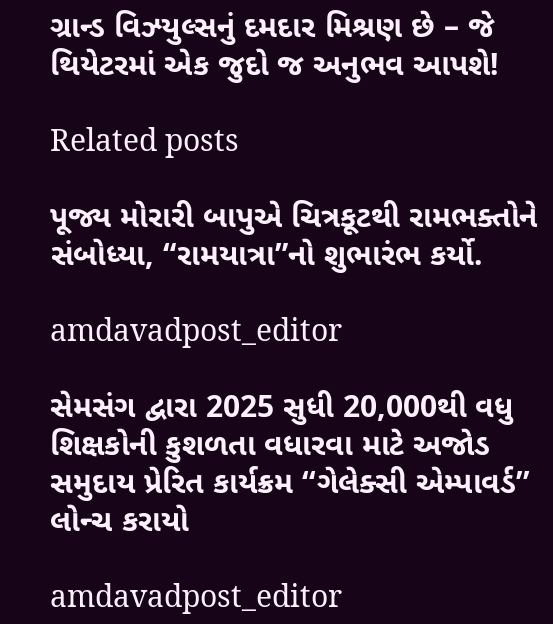ગ્રાન્ડ વિઝ્યુલ્સનું દમદાર મિશ્રણ છે – જે થિયેટરમાં એક જુદો જ અનુભવ આપશે!

Related posts

પૂજ્ય મોરારી બાપુએ ચિત્રકૂટથી રામભક્તોને સંબોધ્યા, “રામયાત્રા”નો શુભારંભ કર્યો.

amdavadpost_editor

સેમસંગ દ્વારા 2025 સુધી 20,000થી વધુ શિક્ષકોની કુશળતા વધારવા માટે અજોડ સમુદાય પ્રેરિત કાર્યક્રમ ‘‘ગેલેક્સી એમ્પાવર્ડ’’ લોન્ચ કરાયો

amdavadpost_editor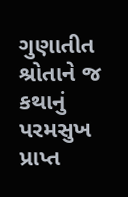ગુણાતીત શ્રોતાને જ કથાનું પરમસુખ પ્રાપ્ત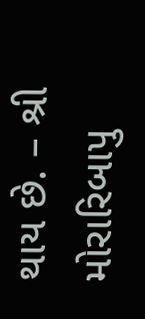થાય છે. – શ્રી મોરારિબાપુ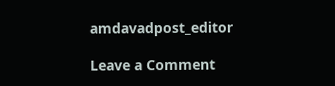amdavadpost_editor

Leave a Comment